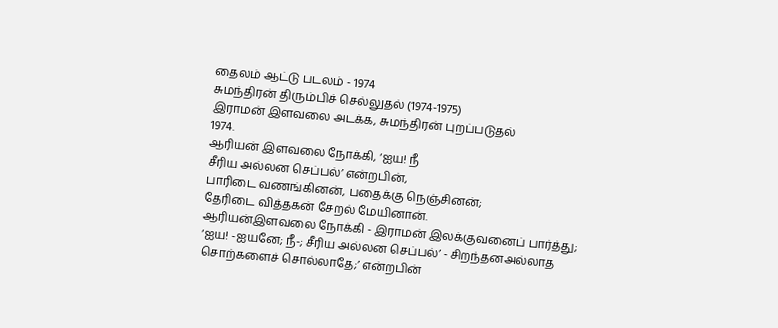தைலம் ஆட்டு படலம் - 1974
சுமந்திரன் திரும்பிச் செல்லுதல் (1974-1975)
இராமன் இளவலை அடக்க, சுமந்திரன் புறப்படுதல்
1974.
ஆரியன் இளவலை நோக்கி, ‘ஐய! நீ
சீரிய அல்லன செப்பல்’ என்றபின்,
பாரிடை வணங்கினன், பதைக்கு நெஞ்சினன்;
தேரிடை வித்தகன் சேறல் மேயினான்.
ஆரியன்இளவலை நோக்கி - இராமன் இலக்குவனைப் பார்த்து;
‘ஐய! -ஐயனே; நீ-; சீரிய அல்லன செப்பல்’ - சிறந்தனஅல்லாத
சொற்களைச் சொல்லாதே;’ என்றபின்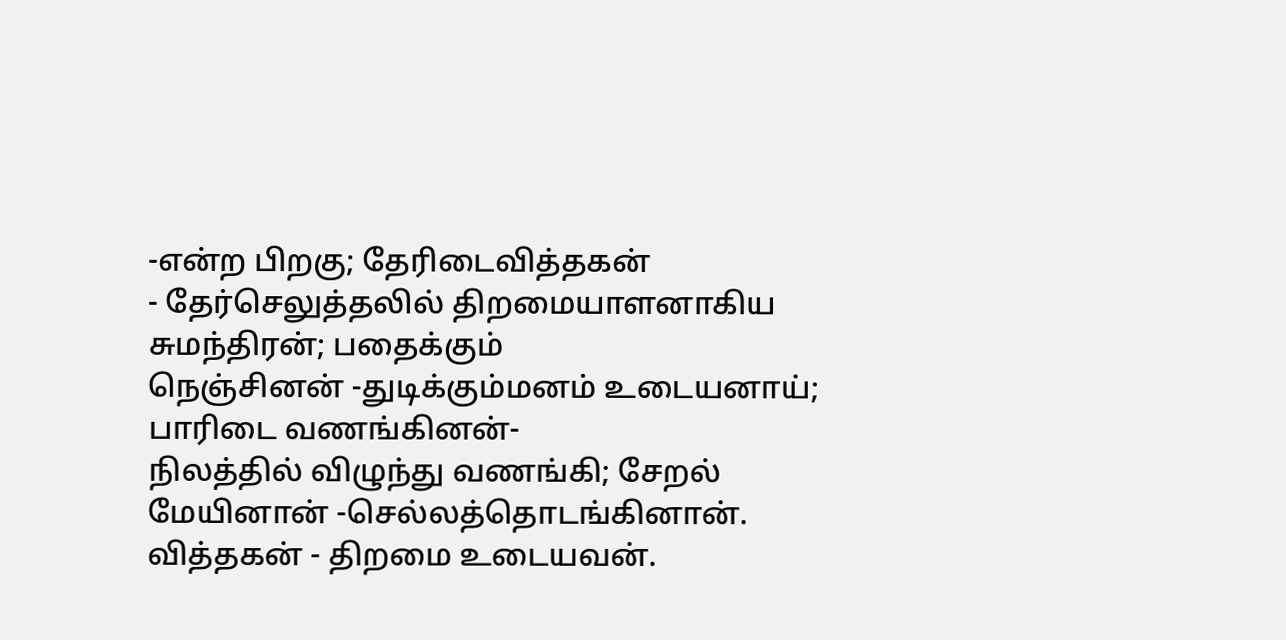-என்ற பிறகு; தேரிடைவித்தகன்
- தேர்செலுத்தலில் திறமையாளனாகிய சுமந்திரன்; பதைக்கும்
நெஞ்சினன் -துடிக்கும்மனம் உடையனாய்; பாரிடை வணங்கினன்-
நிலத்தில் விழுந்து வணங்கி; சேறல் மேயினான் -செல்லத்தொடங்கினான்.
வித்தகன் - திறமை உடையவன்.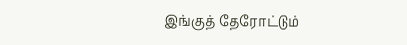இங்குத் தேரோட்டும்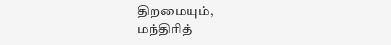திறமையும்,
மந்திரித்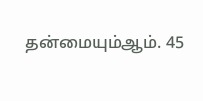தன்மையும்ஆம். 45